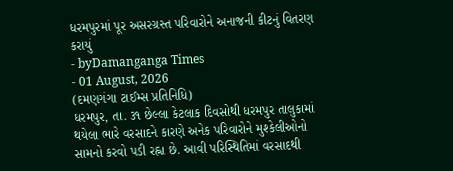ધરમપુરમાં પૂર અસરગ્રસ્ત પરિવારોને અનાજની કીટનું વિતરણ કરાયું
- byDamanganga Times
- 01 August, 2026
(દમણગંગા ટાઈમ્સ પ્રતિનિધિ)
ધરમપુર, તા. ૩૧ છેલ્લા કેટલાક દિવસોથી ધરમપુર તાલુકામાં થયેલા ભારે વરસાદને કારણે અનેક પરિવારોને મુશ્કેલીઓનો સામનો કરવો પડી રહ્ના છે. આવી પરિસ્થિતિમાં વરસાદથી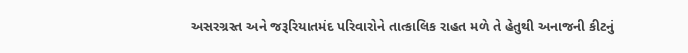અસરગ્રસ્ત અને જરૂરિયાતમંદ પરિવારોને તાત્કાલિક રાહત મળે તે હેતુથી અનાજની કીટનું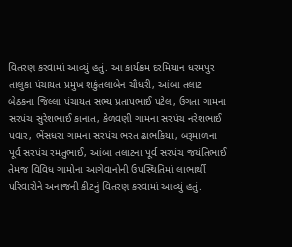વિતરણ કરવામાં આવ્યું હતું. આ કાર્યક્રમ દરમિયાન ધરમપુર તાલુકા પંચાયત પ્રમુખ શકુંતલાબેન ચૌધરી, આંબા તલાટ બેઠકના જિલ્લા પંચાયત સભ્ય પ્રતાપભાઈ પટેલ, ઉગતા ગામના સરપંચ સુરેશભાઈ કાનાત, કેળવણી ગામના સરપંચ નરેશભાઈ પવાર, ભેંસધરા ગામના સરપંચ ભરત ઢાભકિયા, બરૂમાળના પૂર્વ સરપંચ રમતુભાઈ, આંબા તલાટના પૂર્વ સરપંચ જયંતિભાઈ તેમજ વિવિધ ગામોના આગેવાનોની ઉપસ્થિતિમાં લાભાર્થી પરિવારોને અનાજની કીટનું વિતરણ કરવામાં આવ્યું હતું.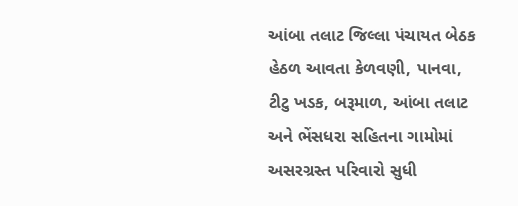આંબા તલાટ જિલ્લા પંચાયત બેઠક હેઠળ આવતા કેળવણી, પાનવા, ટીટુ ખડક, બરૂમાળ, આંબા તલાટ અને ભેંસધરા સહિતના ગામોમાં અસરગ્રસ્ત પરિવારો સુધી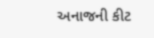અનાજની કીટ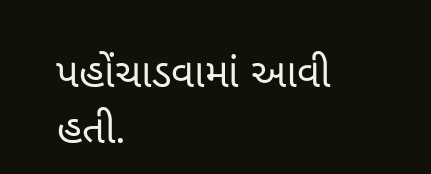પહોંચાડવામાં આવી હતી.